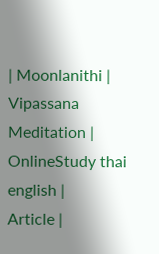| Moonlanithi |
Vipassana Meditation |
OnlineStudy thai english |
Article |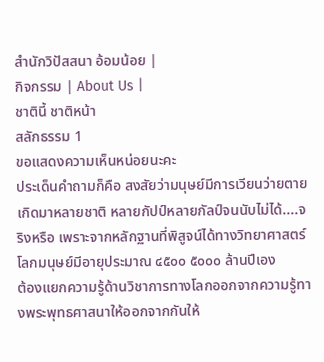สำนักวิปัสสนา อ้อมน้อย |
กิจกรรม | About Us |
ชาตินี้ ชาติหน้า
สลักธรรม 1
ขอแสดงความเห็นหน่อยนะคะ
ประเด็นคำถามก็คือ สงสัยว่ามนุษย์มีการเวียนว่ายตายเกิดมาหลายชาติ หลายกัปป์หลายกัลป์จนนับไม่ได้....จริงหรือ เพราะจากหลักฐานที่พิสูจน์ได้ทางวิทยาศาสตร์ โลกมนุษย์มีอายุประมาณ ๔๕๐๐ ๕๐๐๐ ล้านปีเอง
ต้องแยกความรู้ด้านวิชาการทางโลกออกจากความรู้ทางพระพุทธศาสนาให้ออกจากกันให้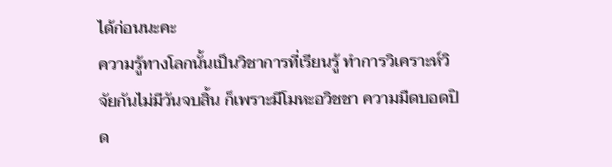ได้ก่อนนะคะ
ความรู้ทางโลกนั้นเป็นวิชาการที่เรียนรู้ ทำการวิเคราะห์วิจัยกันไม่มีวันจบสิ้น ก็เพราะมีโมหะอวิชชา ความมืดบอดปิด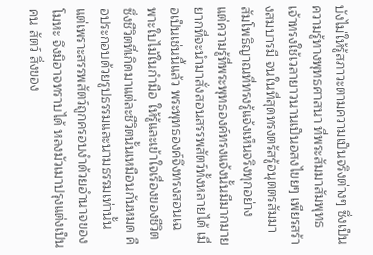บังไม่ให้รู้สภาวะตามความเป็นจริงต่างๆ ซึ่งเป็นความรู้ทางพุทธศาสนา ที่พระสัมมาสัมพุทธเจ้าทรงใช้เวลายาวนานเป็นอสงไขยๆ เพียรสร้างสมบารมี จนในที่สุดทรงตรัสรู้อนุตตรสัมมาสัมโพธิญาณที่ทรงรู้แจ้งเห็นจริงทุกอย่าง
แต่ความรู้ที่พระพุทธองค์ทรงแจ้งนั้นมีมากมาย ยากที่จะนำมาสั่งสอนสรรพสัตว์ทั้งหลายได้ เมื่อเป็นเช่นนี้แล้ว พระพุทธองค์จึงทรงสอนเฉพาะใบไม้ในกำมือ ให้รู้และเข้าใจเรื่องของชีวิต
ซึ่งชีวิตที่เกิดมาแต่ละชีวิตนั้นเหมือนกันหมด คือประกอบด้วยรูปธรรมและนามธรรมเท่านั้น
แต่เพราะสรรพสัตว์ถูกครอบงำด้วยอำนาจของโมหะ จึงมิอาจทราบได้ หลงมัวเมาปรุงแต่งเป็นคน สัตว์ สิ่งของ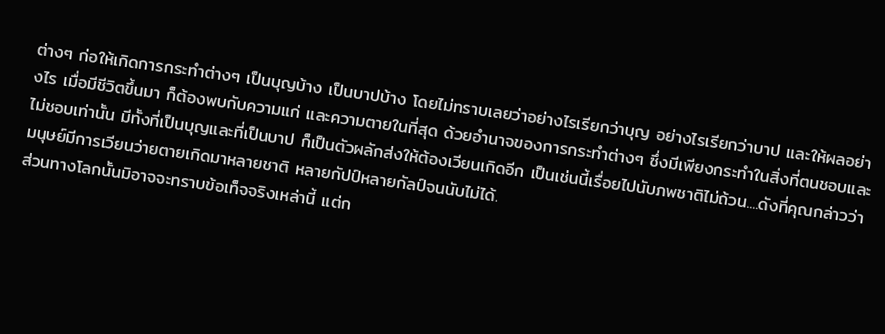ต่างๆ ก่อให้เกิดการกระทำต่างๆ เป็นบุญบ้าง เป็นบาปบ้าง โดยไม่ทราบเลยว่าอย่างไรเรียกว่าบุญ อย่างไรเรียกว่าบาป และให้ผลอย่างไร เมื่อมีชีวิตขึ้นมา ก็ต้องพบกับความแก่ และความตายในที่สุด ด้วยอำนาจของการกระทำต่างๆ ซึ่งมีเพียงกระทำในสิ่งที่ตนชอบและไม่ชอบเท่านั้น มีทั้งที่เป็นบุญและที่เป็นบาป ก็เป็นตัวผลักส่งให้ต้องเวียนเกิดอีก เป็นเช่นนี้เรื่อยไปนับภพชาติไม่ถ้วน....ดังที่คุณกล่าวว่ามนุษย์มีการเวียนว่ายตายเกิดมาหลายชาติ หลายกัปป์หลายกัลป์จนนับไม่ได้.
ส่วนทางโลกนั้นมิอาจจะทราบข้อเท็จจริงเหล่านี้ แต่ก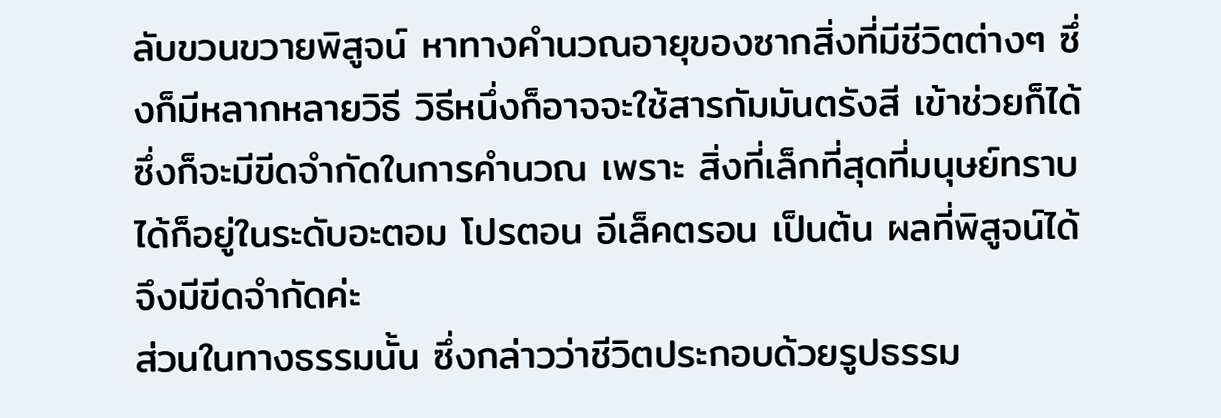ลับขวนขวายพิสูจน์ หาทางคำนวณอายุของซากสิ่งที่มีชีวิตต่างๆ ซึ่งก็มีหลากหลายวิธี วิธีหนึ่งก็อาจจะใช้สารกัมมันตรังสี เข้าช่วยก็ได้ ซึ่งก็จะมีขีดจำกัดในการคำนวณ เพราะ สิ่งที่เล็กที่สุดที่มนุษย์ทราบได้ก็อยู่ในระดับอะตอม โปรตอน อีเล็คตรอน เป็นต้น ผลที่พิสูจน์ได้ จึงมีขีดจำกัดค่ะ
ส่วนในทางธรรมนั้น ซึ่งกล่าวว่าชีวิตประกอบด้วยรูปธรรม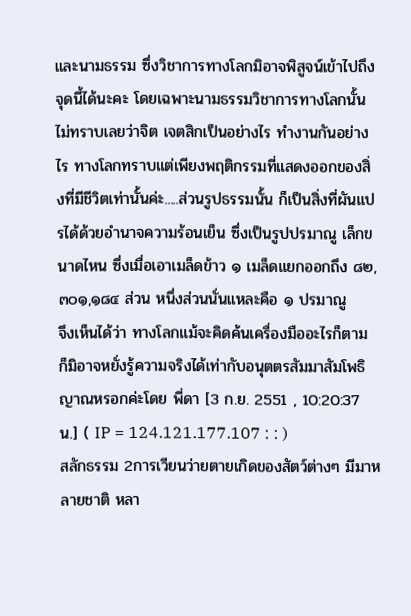และนามธรรม ซึ่งวิชาการทางโลกมิอาจพิสูจน์เข้าไปถึงจุดนี้ได้นะคะ โดยเฉพาะนามธรรมวิชาการทางโลกนั้นไม่ทราบเลยว่าจิต เจตสิกเป็นอย่างไร ทำงานกันอย่างไร ทางโลกทราบแต่เพียงพฤติกรรมที่แสดงออกของสิ่งที่มีชีวิตเท่านั้นค่ะ.....ส่วนรูปธรรมนั้น ก็เป็นสิ่งที่ผันแปรได้ด้วยอำนาจความร้อนเย็น ซึ่งเป็นรูปปรมาณู เล็กขนาดไหน ซึ่งเมื่อเอาเมล็ดข้าว ๑ เมล็ดแยกออกถึง ๘๒,๓๐๑,๑๘๔ ส่วน หนึ่งส่วนนั่นแหละคือ ๑ ปรมาณู
จึงเห็นได้ว่า ทางโลกแม้จะคิดค้นเครื่องมืออะไรก็ตาม ก็มิอาจหยั่งรู้ความจริงได้เท่ากับอนุตตรสัมมาสัมโพธิญาณหรอกค่ะโดย พี่ดา [3 ก.ย. 2551 , 10:20:37 น.] ( IP = 124.121.177.107 : : )
สลักธรรม 2การเวียนว่ายตายเกิดของสัตว์ต่างๆ มีมาหลายชาติ หลา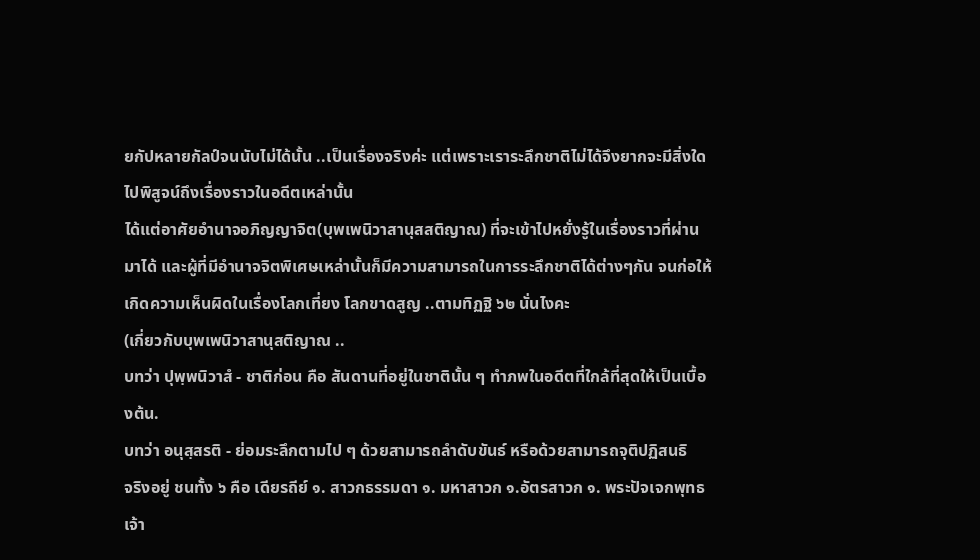ยกัปหลายกัลป์จนนับไม่ได้นั้น ..เป็นเรื่องจริงค่ะ แต่เพราะเราระลึกชาติไม่ได้จึงยากจะมีสิ่งใดไปพิสูจน์ถึงเรื่องราวในอดีตเหล่านั้น
ได้แต่อาศัยอำนาจอภิญญาจิต(บุพเพนิวาสานุสสติญาณ) ที่จะเข้าไปหยั่งรู้ในเรื่องราวที่ผ่านมาได้ และผู้ที่มีอำนาจจิตพิเศษเหล่านั้นก็มีความสามารถในการระลึกชาติได้ต่างๆกัน จนก่อให้เกิดความเห็นผิดในเรื่องโลกเที่ยง โลกขาดสูญ ..ตามทิฏฐิ ๖๒ นั่นไงคะ
(เกี่ยวกับบุพเพนิวาสานุสติญาณ ..
บทว่า ปุพฺพนิวาสํ - ชาติก่อน คือ สันดานที่อยู่ในชาตินั้น ๆ ทำภพในอดีตที่ใกล้ที่สุดให้เป็นเบื้องต้น.
บทว่า อนุสฺสรติ - ย่อมระลึกตามไป ๆ ด้วยสามารถลำดับขันธ์ หรือด้วยสามารถจุติปฏิสนธิ
จริงอยู่ ชนทั้ง ๖ คือ เดียรถีย์ ๑. สาวกธรรมดา ๑. มหาสาวก ๑.อัตรสาวก ๑. พระปัจเจกพุทธเจ้า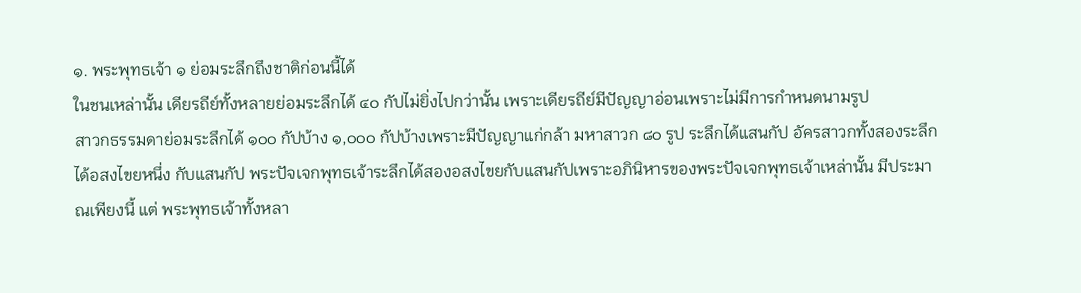๑. พระพุทธเจ้า ๑ ย่อมระลึกถึงชาติก่อนนี้ได้
ในชนเหล่านั้น เดียรถีย์ทั้งหลายย่อมระลึกได้ ๔๐ กัปไม่ยิ่งไปกว่านั้น เพราะเดียรถีย์มีปัญญาอ่อนเพราะไม่มีการกำหนดนามรูป
สาวกธรรมดาย่อมระลึกได้ ๑๐๐ กัปบ้าง ๑,๐๐๐ กัปบ้างเพราะมีปัญญาแก่กล้า มหาสาวก ๘๐ รูป ระลึกได้แสนกัป อัครสาวกทั้งสองระลึกได้อสงไขยหนึ่ง กับแสนกัป พระปัจเจกพุทธเจ้าระลึกได้สองอสงไขยกับแสนกัปเพราะอภินิหารของพระปัจเจกพุทธเจ้าเหล่านั้น มีประมาณเพียงนี้ แต่ พระพุทธเจ้าทั้งหลา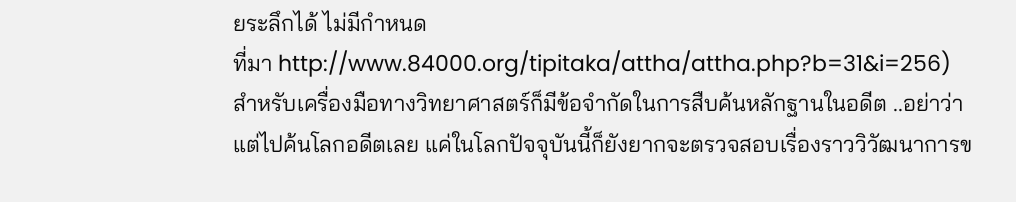ยระลึกได้ ไม่มีกำหนด
ที่มา http://www.84000.org/tipitaka/attha/attha.php?b=31&i=256)
สำหรับเครื่องมือทางวิทยาศาสตร์ก็มีข้อจำกัดในการสืบค้นหลักฐานในอดีต ..อย่าว่าแต่ไปค้นโลกอดีตเลย แค่ในโลกปัจจุบันนี้ก็ยังยากจะตรวจสอบเรื่องราววิวัฒนาการข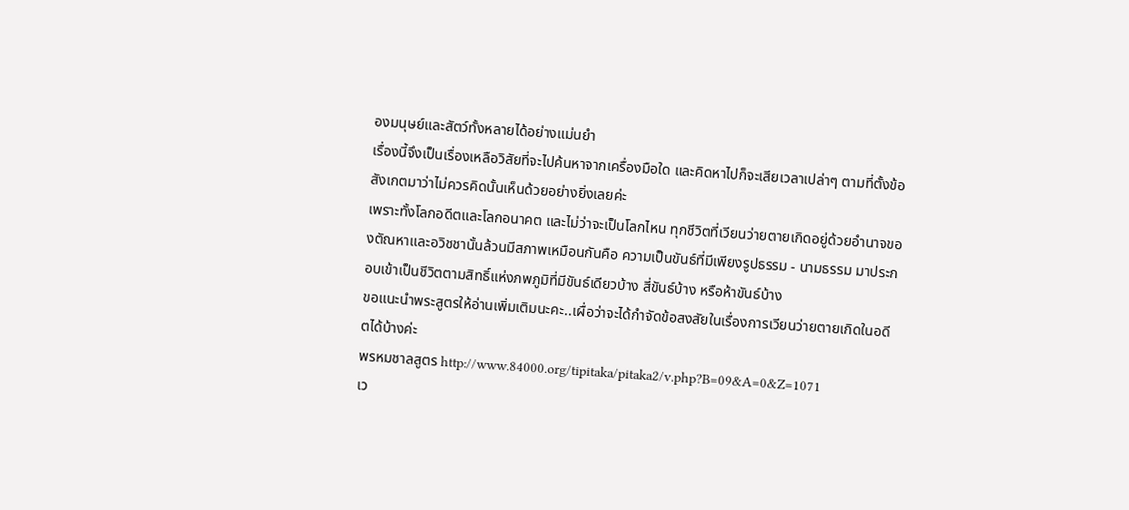องมนุษย์และสัตว์ทั้งหลายได้อย่างแม่นยำ
เรื่องนี้จึงเป็นเรื่องเหลือวิสัยที่จะไปค้นหาจากเครื่องมือใด และคิดหาไปก็จะเสียเวลาเปล่าๆ ตามที่ตั้งข้อสังเกตมาว่าไม่ควรคิดนั้นเห็นด้วยอย่างยิ่งเลยค่ะ
เพราะทั้งโลกอดีตและโลกอนาคต และไม่ว่าจะเป็นโลกไหน ทุกชีวิตที่เวียนว่ายตายเกิดอยู่ด้วยอำนาจของตัณหาและอวิชชานั้นล้วนมีสภาพเหมือนกันคือ ความเป็นขันธ์ที่มีเพียงรูปธรรม - นามธรรม มาประกอบเข้าเป็นชีวิตตามสิทธิ์แห่งภพภูมิที่มีขันธ์เดียวบ้าง สี่ขันธ์บ้าง หรือห้าขันธ์บ้าง
ขอแนะนำพระสูตรให้อ่านเพิ่มเติมนะคะ..เผื่อว่าจะได้กำจัดข้อสงสัยในเรื่องการเวียนว่ายตายเกิดในอดีตได้บ้างค่ะ
พรหมชาลสูตร http://www.84000.org/tipitaka/pitaka2/v.php?B=09&A=0&Z=1071
เว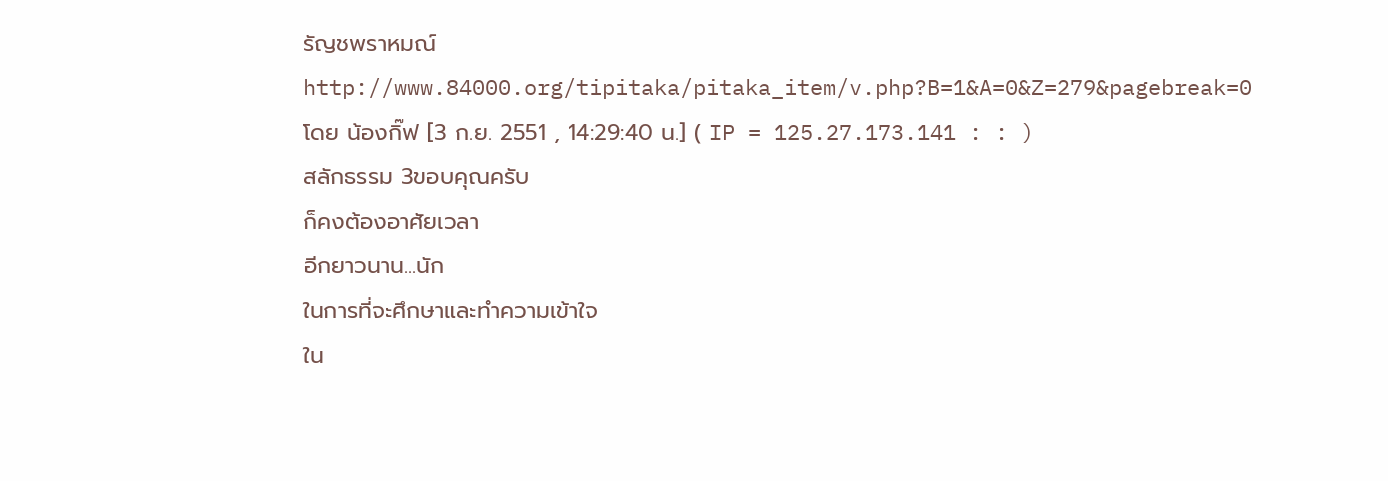รัญชพราหมณ์http://www.84000.org/tipitaka/pitaka_item/v.php?B=1&A=0&Z=279&pagebreak=0
โดย น้องกิ๊ฟ [3 ก.ย. 2551 , 14:29:40 น.] ( IP = 125.27.173.141 : : )
สลักธรรม 3ขอบคุณครับ
ก็คงต้องอาศัยเวลา
อีกยาวนาน...นัก
ในการที่จะศึกษาและทำความเข้าใจ
ใน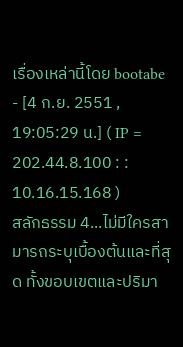เรื่องเหล่านี้โดย bootabe - [4 ก.ย. 2551 , 19:05:29 น.] ( IP = 202.44.8.100 : : 10.16.15.168 )
สลักธรรม 4...ไม่มีใครสามารถระบุเบื้องต้นและที่สุด ทั้งขอบเขตและปริมา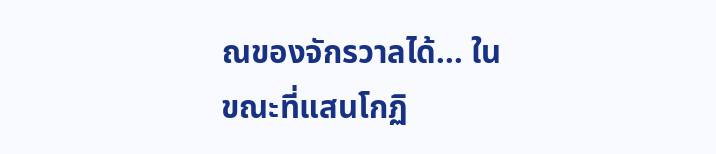ณของจักรวาลได้... ในขณะที่แสนโกฏิ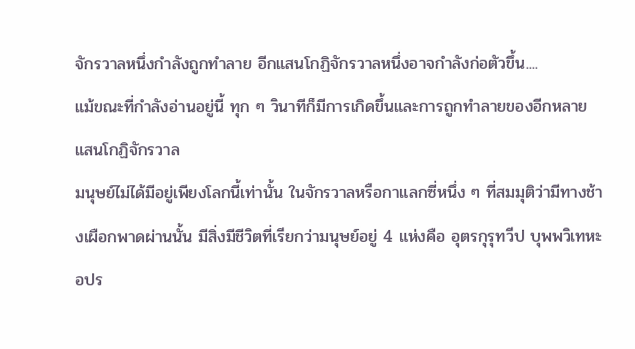จักรวาลหนึ่งกำลังถูกทำลาย อีกแสนโกฏิจักรวาลหนึ่งอาจกำลังก่อตัวขึ้น....
แม้ขณะที่กำลังอ่านอยู่นี้ ทุก ๆ วินาทีก็มีการเกิดขึ้นและการถูกทำลายของอีกหลายแสนโกฏิจักรวาล
มนุษย์ไม่ได้มีอยู่เพียงโลกนี้เท่านั้น ในจักรวาลหรือกาแลกซี่หนึ่ง ๆ ที่สมมุติว่ามีทางช้างเผือกพาดผ่านนั้น มีสิ่งมีชีวิตที่เรียกว่ามนุษย์อยู่ 4 แห่งคือ อุตรกุรุทวีป บุพพวิเทหะ อปร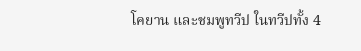โคยาน และชมพูทวีป ในทวีปทั้ง 4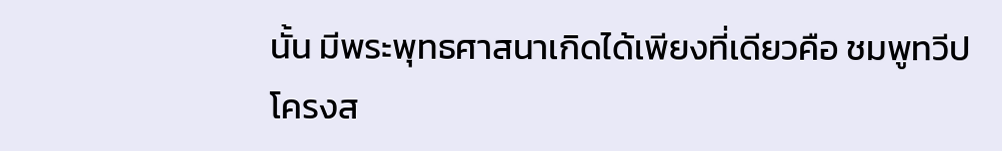นั้น มีพระพุทธศาสนาเกิดได้เพียงที่เดียวคือ ชมพูทวีป
โครงส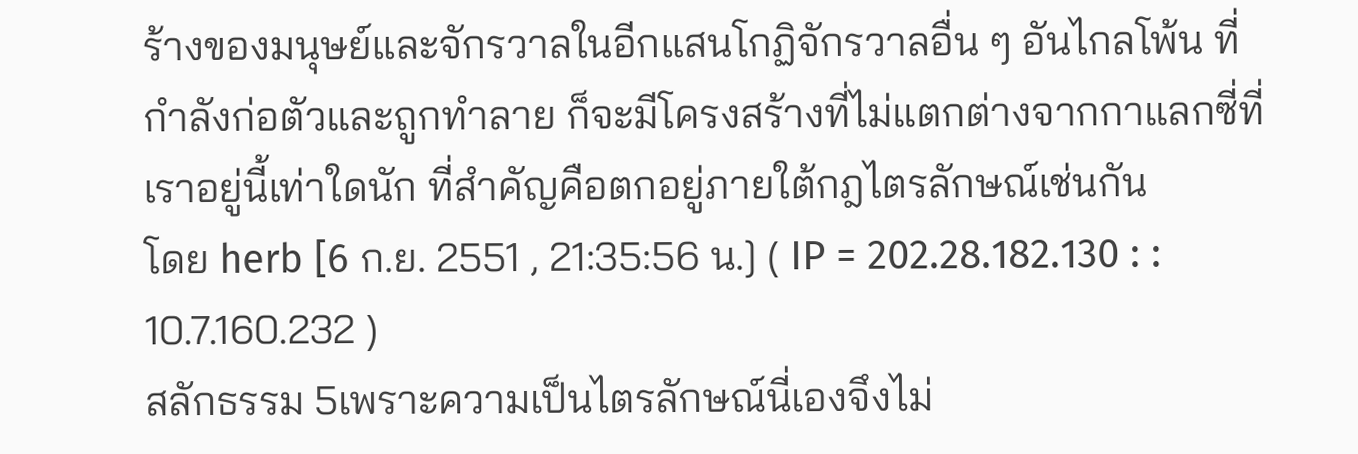ร้างของมนุษย์และจักรวาลในอีกแสนโกฏิจักรวาลอื่น ๆ อันไกลโพ้น ที่กำลังก่อตัวและถูกทำลาย ก็จะมีโครงสร้างที่ไม่แตกต่างจากกาแลกซี่ที่เราอยู่นี้เท่าใดนัก ที่สำคัญคือตกอยู่ภายใต้กฎไตรลักษณ์เช่นกัน
โดย herb [6 ก.ย. 2551 , 21:35:56 น.] ( IP = 202.28.182.130 : : 10.7.160.232 )
สลักธรรม 5เพราะความเป็นไตรลักษณ์นี่เองจึงไม่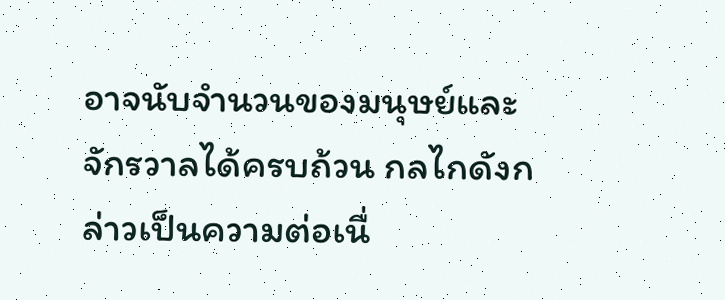อาจนับจำนวนของมนุษย์และจักรวาลได้ครบถ้วน กลไกดังกล่าวเป็นความต่อเนื่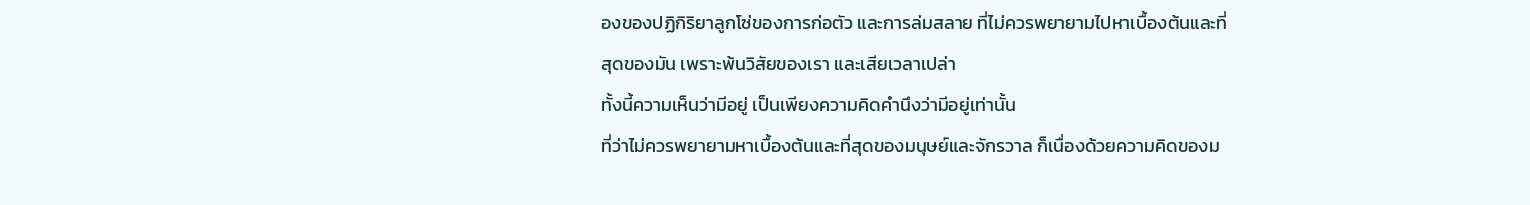องของปฏิกิริยาลูกโซ่ของการก่อตัว และการล่มสลาย ที่ไม่ควรพยายามไปหาเบื้องต้นและที่สุดของมัน เพราะพ้นวิสัยของเรา และเสียเวลาเปล่า
ทั้งนี้ความเห็นว่ามีอยู่ เป็นเพียงความคิดคำนึงว่ามีอยู่เท่านั้น
ที่ว่าไม่ควรพยายามหาเบื้องต้นและที่สุดของมนุษย์และจักรวาล ก็เนื่องด้วยความคิดของม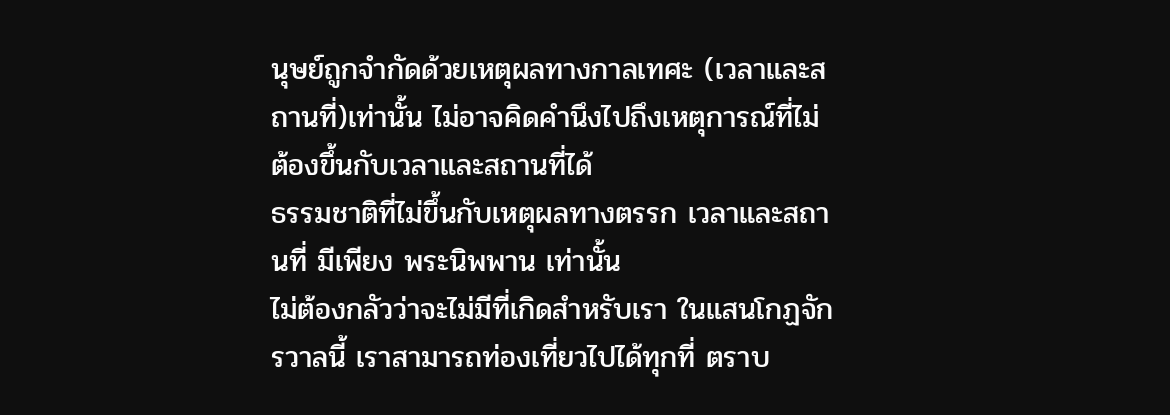นุษย์ถูกจำกัดด้วยเหตุผลทางกาลเทศะ (เวลาและสถานที่)เท่านั้น ไม่อาจคิดคำนึงไปถึงเหตุการณ์ที่ไม่ต้องขึ้นกับเวลาและสถานที่ได้
ธรรมชาติที่ไม่ขึ้นกับเหตุผลทางตรรก เวลาและสถานที่ มีเพียง พระนิพพาน เท่านั้น
ไม่ต้องกลัวว่าจะไม่มีที่เกิดสำหรับเรา ในแสนโกฏจักรวาลนี้ เราสามารถท่องเที่ยวไปได้ทุกที่ ตราบ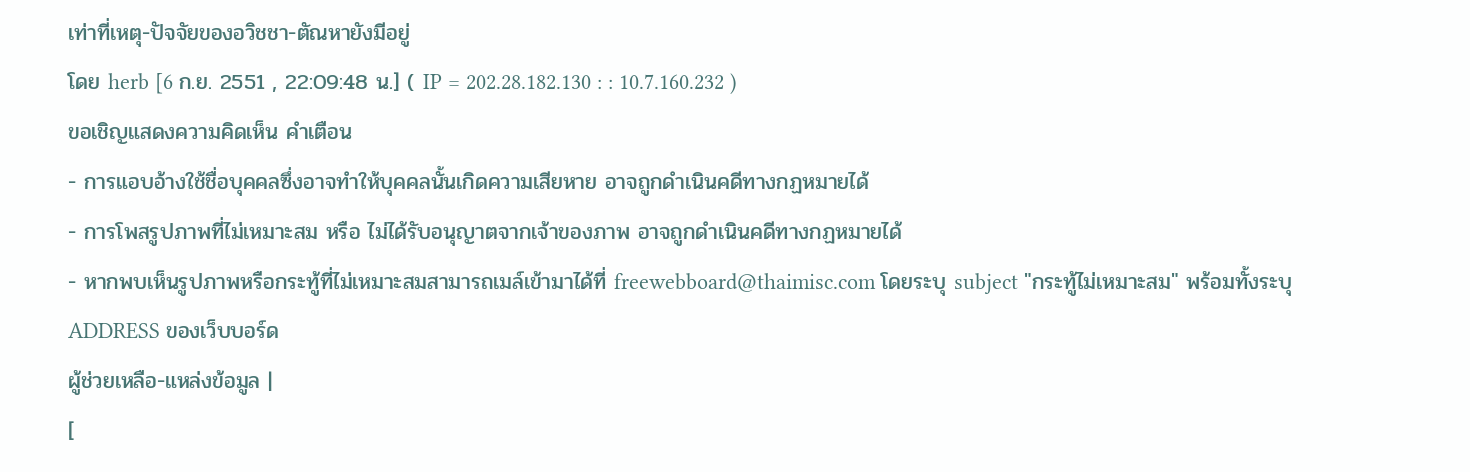เท่าที่เหตุ-ปัจจัยของอวิชชา-ตัณหายังมีอยู่
โดย herb [6 ก.ย. 2551 , 22:09:48 น.] ( IP = 202.28.182.130 : : 10.7.160.232 )
ขอเชิญแสดงความคิดเห็น คำเตือน
- การแอบอ้างใช้ชื่อบุคคลซึ่งอาจทำให้บุคคลนั้นเกิดความเสียหาย อาจถูกดำเนินคดีทางกฏหมายได้
- การโพสรูปภาพที่ไม่เหมาะสม หรือ ไม่ได้รับอนุญาตจากเจ้าของภาพ อาจถูกดำเนินคดีทางกฏหมายได้
- หากพบเห็นรูปภาพหรือกระทู้ที่ไม่เหมาะสมสามารถเมล์เข้ามาได้ที่ freewebboard@thaimisc.com โดยระบุ subject "กระทู้ไม่เหมาะสม" พร้อมทั้งระบุ ADDRESS ของเว็บบอร์ด
ผู้ช่วยเหลือ-แหล่งข้อมูล |
[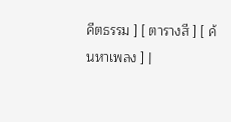คีตธรรม ] [ ตารางสี ] [ ค้นหาเพลง ] |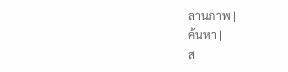ลานภาพ |
ค้นหา |
ส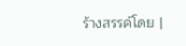ร้างสรรค์โดย |